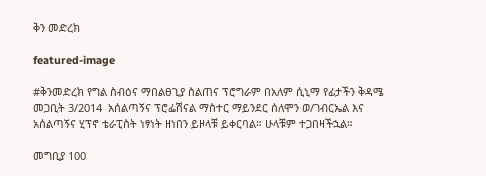ቅን መድረክ

featured-image

#ቅንመድረክ የግል ስብዕና ማበልፀጊያ ስልጠና ፕሮግራም በአለም ሲኒማ የፊታችን ቅዳሜ መጋቢት 3/2014  አሰልጣኝና ፕሮፌሽናል ማስተር ማይንደር ሰለሞን ወ/ገብርኤል እና አሰልጣኝና ሂፕኖ ቴራፒስት ነፃነት ዘነበን ይዞላቹ ይቀርባል። ሁላቹም ተጋበዛችኋል።

መግቢያ 100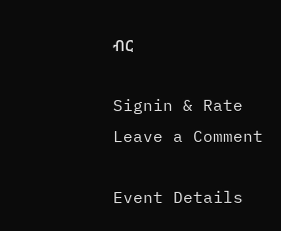ብር

Signin & Rate
Leave a Comment

Event Details